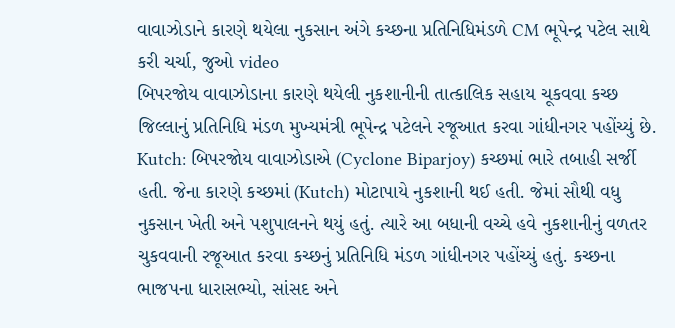વાવાઝોડાને કારણે થયેલા નુકસાન અંગે કચ્છના પ્રતિનિધિમંડળે CM ભૂપેન્દ્ર પટેલ સાથે કરી ચર્ચા, જુઓ video
બિપરજોય વાવાઝોડાના કારણે થયેલી નુકશાનીની તાત્કાલિક સહાય ચૂકવવા કચ્છ જિલ્લાનું પ્રતિનિધિ મંડળ મુખ્યમંત્રી ભૂપેન્દ્ર પટેલને રજૂઆત કરવા ગાંધીનગર પહોંચ્યું છે.
Kutch: બિપરજોય વાવાઝોડાએ (Cyclone Biparjoy) કચ્છમાં ભારે તબાહી સર્જી હતી. જેના કારણે કચ્છમાં (Kutch) મોટાપાયે નુકશાની થઈ હતી. જેમાં સૌથી વધુ નુકસાન ખેતી અને પશુપાલનને થયું હતું. ત્યારે આ બધાની વચ્ચે હવે નુકશાનીનું વળતર ચુકવવાની રજૂઆત કરવા કચ્છનું પ્રતિનિધિ મંડળ ગાંધીનગર પહોંચ્યું હતું. કચ્છના ભાજપના ધારાસભ્યો, સાંસદ અને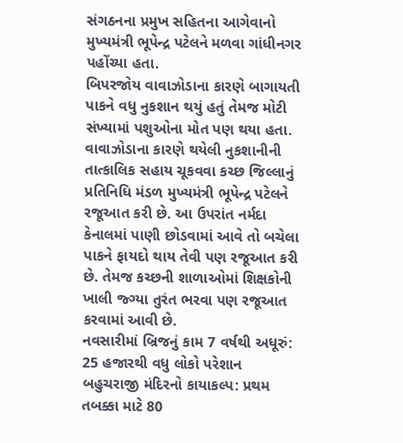સંગઠનના પ્રમુખ સહિતના આગેવાનો મુખ્યમંત્રી ભૂપેન્દ્ર પટેલને મળવા ગાંધીનગર પહોંચ્યા હતા.
બિપરજોય વાવાઝોડાના કારણે બાગાયતી પાકને વધુ નુકશાન થયું હતું તેમજ મોટી સંખ્યામાં પશુઓના મોત પણ થયા હતા. વાવાઝોડાના કારણે થયેલી નુકશાનીની તાત્કાલિક સહાય ચૂકવવા કચ્છ જિલ્લાનું પ્રતિનિધિ મંડળ મુખ્યમંત્રી ભૂપેન્દ્ર પટેલને રજૂઆત કરી છે. આ ઉપરાંત નર્મદા કેનાલમાં પાણી છોડવામાં આવે તો બચેલા પાકને ફાયદો થાય તેવી પણ રજૂઆત કરી છે. તેમજ કચ્છની શાળાઓમાં શિક્ષકોની ખાલી જ્ગ્યા તુરંત ભરવા પણ રજૂઆત કરવામાં આવી છે.
નવસારીમાં બ્રિજનું કામ 7 વર્ષથી અધૂરું: 25 હજારથી વધુ લોકો પરેશાન
બહુચરાજી મંદિરનો કાયાકલ્પ: પ્રથમ તબક્કા માટે 80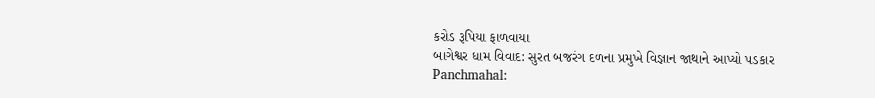કરોડ રૂપિયા ફાળવાયા
બાગેશ્વર ધામ વિવાદ: સુરત બજરંગ દળના પ્રમુખે વિજ્ઞાન જાથાને આપ્યો પડકાર
Panchmahal: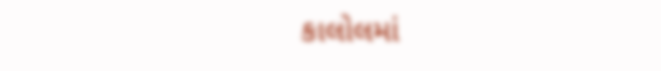કાલોલમાં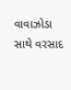વાવાઝોડા સાથે વરસાદ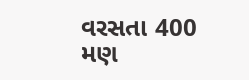વરસતા 400 મણ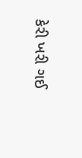કેરી ખરી ગઈ